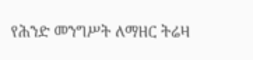የሕንድ መንግሥት ለማዘር ትሬዛ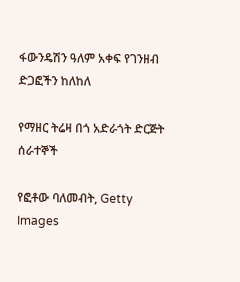ፋውንዴሽን ዓለም አቀፍ የገንዘብ ድጋፎችን ከለከለ

የማዘር ትሬዛ በጎ አድራጎት ድርጅት ሰራተኞች

የፎቶው ባለመብት, Getty Images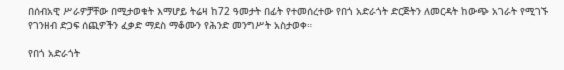በሰብአዊ ሥራዎቻቸው በሚታወቁት እማሆይ ትሬዛ ከ72 ዓመታት በፊት የተመሰረተው የበጎ አድራጎት ድርጅትን ለመርዳት ከውጭ አገራት የሚገኙ የገንዘብ ድጋፍ ሰጪዎችን ፈቃድ ማደስ ማቆሙን የሕንድ መንግሥት አስታወቀ።

የበጎ አድራጎት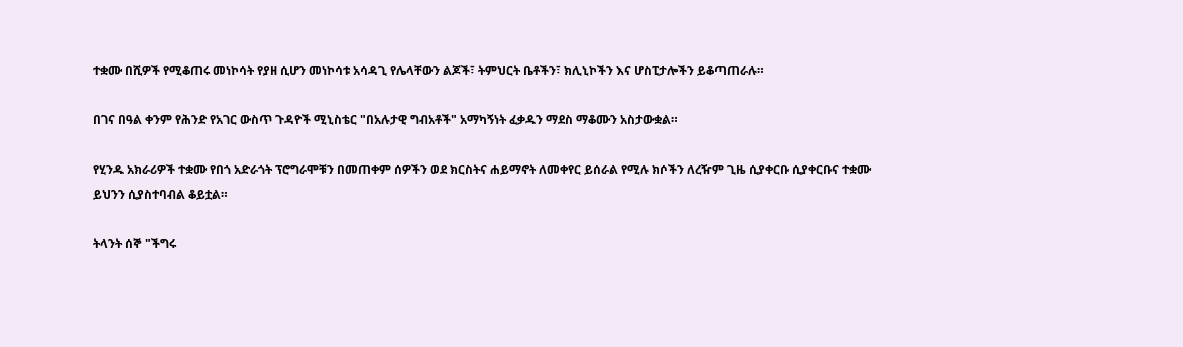ተቋሙ በሺዎች የሚቆጠሩ መነኮሳት የያዘ ሲሆን መነኮሳቱ አሳዳጊ የሌላቸውን ልጆች፣ ትምህርት ቤቶችን፣ ክሊኒኮችን እና ሆስፒታሎችን ይቆጣጠራሉ።

በገና በዓል ቀንም የሕንድ የአገር ውስጥ ጉዳዮች ሚኒስቴር "በአሉታዊ ግብአቶች" አማካኝነት ፈቃዱን ማደስ ማቆሙን አስታውቋል።

የሂንዱ አክራሪዎች ተቋሙ የበጎ አድራጎት ፕሮግራሞቹን በመጠቀም ሰዎችን ወደ ክርስትና ሐይማኖት ለመቀየር ይሰራል የሚሉ ክሶችን ለረዥም ጊዜ ሲያቀርቡ ሲያቀርቡና ተቋሙ ይህንን ሲያስተባብል ቆይቷል።

ትላንት ሰኞ "ችግሩ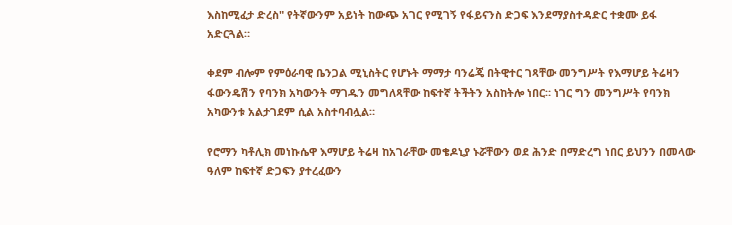እስከሚፈታ ድረስ" የትኛውንም አይነት ከውጭ አገር የሚገኝ የፋይናንስ ድጋፍ እንደማያስተዳድር ተቋሙ ይፋ አድርጓል።

ቀደም ብሎም የምዕራባዊ ቤንጋል ሚኒስትር የሆኑት ማማታ ባንሬጄ በትዊተር ገጻቸው መንግሥት የእማሆይ ትሬዛን ፋውንዴሽን የባንክ አካውንት ማገዱን መግለጻቸው ከፍተኛ ትችትን አስከትሎ ነበር። ነገር ግን መንግሥት የባንክ አካውንቱ አልታገደም ሲል አስተባብሏል።

የሮማን ካቶሊክ መነኩሴዋ እማሆይ ትሬዛ ከአገራቸው መቄዶኒያ ኑሯቸውን ወደ ሕንድ በማድረግ ነበር ይህንን በመላው ዓለም ከፍተኛ ድጋፍን ያተረፈውን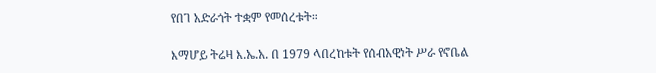የበገ አድራጎት ተቋም የመሰረቱት።

እማሆይ ትሬዛ እ.ኤ.አ. በ 1979 ላበረከቱት የሰብአዊነት ሥራ የኖቤል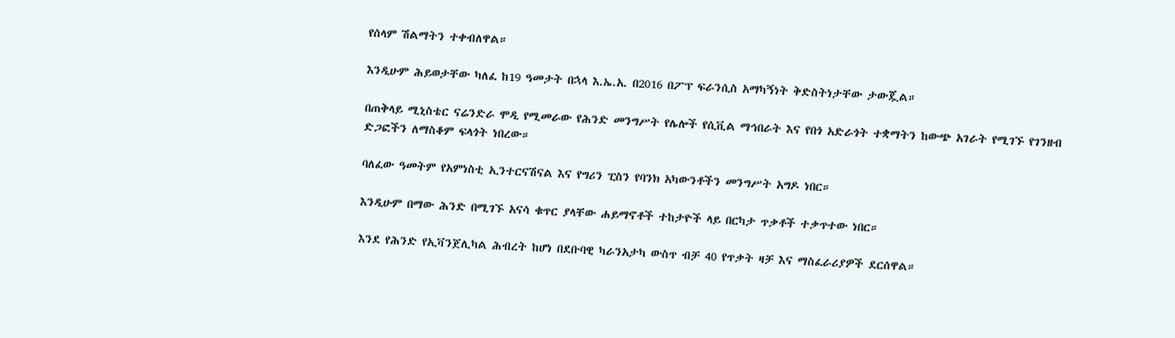የሰላም ሽልማትን ተቀብለዋል።

እንዲሁም ሕይወታቸው ካለፈ ከ19 ዓመታት በኋላ እ.ኤ.አ. በ2016 በፖፕ ፍራንሲስ አማካኝነት ቅድስትነታቸው ታውጇል።

በጠቅላይ ሚኒስቴር ናሬንድራ ሞዲ የሚመራው የሕንድ መንግሥት የሌሎች የሲቪል ማኅበራት እና የበጎ አድራጎት ተቋማትን ከውጭ አገራት የሚገኙ የገንዘብ ድጋፎችን ለማስቆም ፍላጎት ነበረው።

ባለፈው ዓመትም የአምነስቲ ኢንተርናሽናል እና የግሪን ፒስን የባንክ አካውንቶችን መንግሥት አግዶ ነበር።

እንዲሁም በማው ሕንድ በሚገኙ አናሳ ቁጥር ያላቸው ሐይማኖቶች ተከታዮች ላይ በርካታ ጥቃቶች ተቃጥተው ነበር።

እንደ የሕንድ የኢቫንጀሊካል ሕብረት ከሆነ በደቡባዊ ካራንአታካ ውስጥ ብቻ 40 የጥቃት ዛቻ እና ማስፈራሪያዎች ደርሰዋል።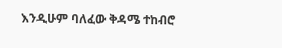እንዲሁም ባለፈው ቅዳሜ ተከብሮ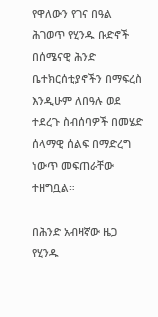የዋለውን የገና በዓል ሕገወጥ የሂንዱ ቡድኖች በሰሜናዊ ሕንድ ቤተክርሰቲያኖችን በማፍረስ እንዲሁም ለበዓሉ ወደ ተደረጉ ስብሰባዎች በመሄድ ሰላማዊ ሰልፍ በማድረግ ነውጥ መፍጠራቸው ተዘግቧል።

በሕንድ አብዛኛው ዜጋ የሂንዱ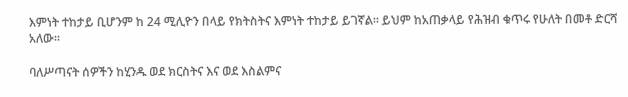እምነት ተከታይ ቢሆንም ከ 24 ሚሊዮን በላይ የክትስትና እምነት ተከታይ ይገኛል። ይህም ከአጠቃላይ የሕዝብ ቁጥሩ የሁለት በመቶ ድርሻ አለው።

ባለሥጣናት ሰዎችን ከሂንዱ ወደ ክርስትና እና ወደ እስልምና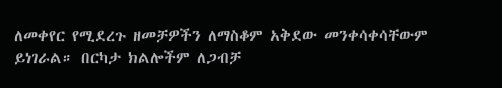ለመቀየር የሚደረጉ ዘመቻዎችን ለማስቆም አቅደው መንቀሳቀሳቸውም ይነገራል። በርካታ ክልሎችም ለጋብቻ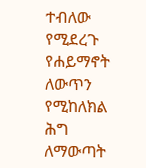ተብለው የሚደረጉ የሐይማኖት ለውጥን የሚከለክል ሕግ ለማውጣት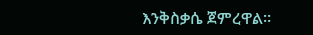እንቅስቃሴ ጀምረዋል።